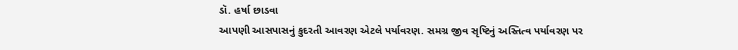ડૉ. હર્ષા છાડવા
આપણી આસપાસનું કુદરતી આવરણ એટલે પર્યાવરણ. સમગ્ર જીવ સૃષ્ટિનું અસ્તિત્વ પર્યાવરણ પર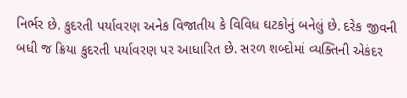નિર્ભર છે. કુદરતી પર્યાવરણ અનેક વિજાતીય કે વિવિધ ઘટકોનું બનેલું છે. દરેક જીવની બધી જ ક્રિયા કુદરતી પર્યાવરણ પર આધારિત છે. સરળ શબ્દોમાં વ્યક્તિની એકંદર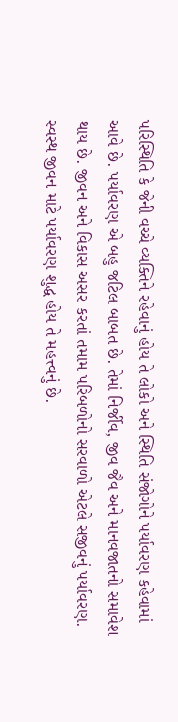પરિસ્થિતિ કે જેની વચ્ચે વ્યક્તિને રહેવાનું હોય તે લોકો અને સ્થિતિ સંજોગોને પર્યાવરણ કહેવામાં આવે છે. પર્યાવરણ એ બહુ જટિલ બાબત છે. તેમાં નિર્જીવ, જીવ જૈવ અને માનવજાતનો સમાવેશ થાય છે. જીવન અને વિકાસ અસર કરતાં તમામ પરિબળોનો સરવાળો એટલે સજીવનું પર્યાવરણ. સ્વસ્થ જીવન માટે પર્યાવરણ શુદ્ધ હોય તે મહત્ત્વનું છે.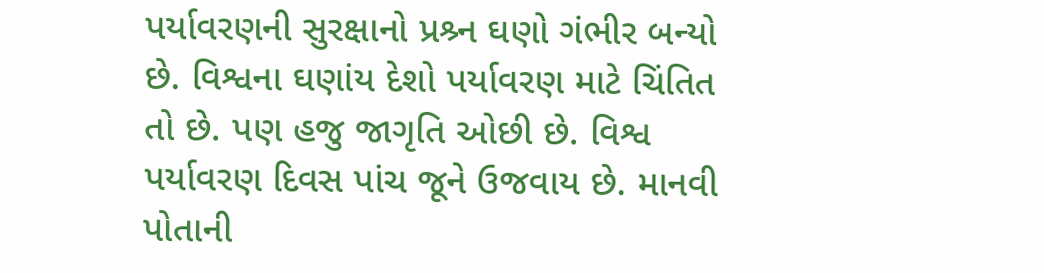પર્યાવરણની સુરક્ષાનો પ્રશ્ર્ન ઘણો ગંભીર બન્યો છે. વિશ્વના ઘણાંય દેશો પર્યાવરણ માટે ચિંતિત તો છે. પણ હજુ જાગૃતિ ઓછી છે. વિશ્વ પર્યાવરણ દિવસ પાંચ જૂને ઉજવાય છે. માનવી પોતાની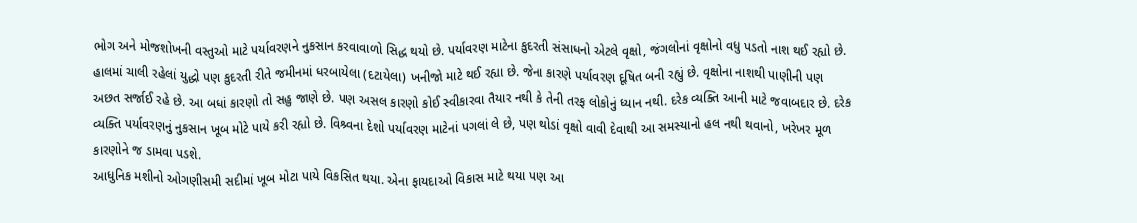ભોગ અને મોજશોખની વસ્તુઓ માટે પર્યાવરણને નુકસાન કરવાવાળો સિદ્ધ થયો છે. પર્યાવરણ માટેના કુદરતી સંસાધનો એટલે વૃક્ષો, જંગલોનાં વૃક્ષોનો વધુ પડતો નાશ થઈ રહ્યો છે.
હાલમાં ચાલી રહેલાં યુદ્ધો પણ કુદરતી રીતે જમીનમાં ધરબાયેલા (દટાયેલા) ખનીજો માટે થઈ રહ્યા છે. જેના કારણે પર્યાવરણ દૂષિત બની રહ્યું છે. વૃક્ષોના નાશથી પાણીની પણ અછત સર્જાઈ રહે છે. આ બધાં કારણો તો સહુ જાણે છે. પણ અસલ કારણો કોઈ સ્વીકારવા તૈયાર નથી કે તેની તરફ લોકોનું ધ્યાન નથી. દરેક વ્યક્તિ આની માટે જવાબદાર છે. દરેક વ્યક્તિ પર્યાવરણનું નુકસાન ખૂબ મોટે પાયે કરી રહ્યો છે. વિશ્ર્વના દેશો પર્યાવરણ માટેનાં પગલાં લે છે, પણ થોડાં વૃક્ષો વાવી દેવાથી આ સમસ્યાનો હલ નથી થવાનો, ખરેખર મૂળ કારણોને જ ડામવા પડશે.
આધુનિક મશીનો ઓગણીસમી સદીમાં ખૂબ મોટા પાયે વિકસિત થયા. એના ફાયદાઓ વિકાસ માટે થયા પણ આ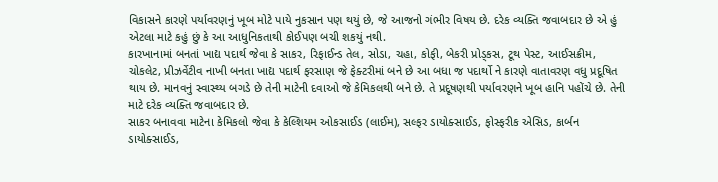વિકાસને કારણે પર્યાવરણનું ખૂબ મોટે પાયે નુકસાન પણ થયું છે, જે આજનો ગંભીર વિષય છે. દરેક વ્યક્તિ જવાબદાર છે એ હું એટલા માટે કહું છું કે આ આધુનિકતાથી કોઈપણ બચી શકયું નથી.
કારખાનામાં બનતાં ખાદ્ય પદાર્થ જેવા કે સાકર, રિફાઈન્ડ તેલ, સોડા, ચહા, કોફી, બેકરી પ્રોડ્કસ, ટૂથ પેસ્ટ, આઈસક્રીમ, ચોકલેટ, પ્રીઝર્વેટીવ નાખી બનતા ખાદ્ય પદાર્થ ફરસાણ જે ફેક્ટરીમાં બને છે આ બધા જ પદાર્થો ને કારણે વાતાવરણ વધુ પ્રદૂષિત થાય છે. માનવનું સ્વાસ્થ્ય બગડે છે તેની માટેની દવાઓ જે કેમિકલથી બને છે. તે પ્રદૂષણથી પર્યાવરણને ખૂબ હાનિ પહોંચે છે. તેની માટે દરેક વ્યક્તિ જવાબદાર છે.
સાકર બનાવવા માટેના કેમિકલો જેવા કે કેલ્શિયમ ઓકસાઈડ (લાઈમ), સલ્ફર ડાયોક્સાઈડ, ફોસ્ફરીક એસિડ, કાર્બન ડાયોક્સાઈડ,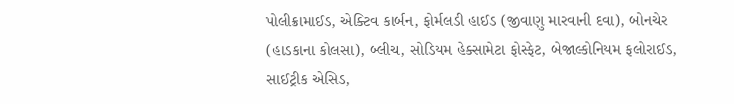પોલીક્રામાઈડ, એક્ટિવ કાર્બન, ફોર્મલડી હાઈડ (જીવાણુ મારવાની દવા), બોનચેર (હાડકાના કોલસા), બ્લીચ, સોડિયમ હેક્સામેટા ફોસ્ફેટ, બેજાલ્કોનિયમ ફલોરાઈડ, સાઈટ્રીક એસિડ,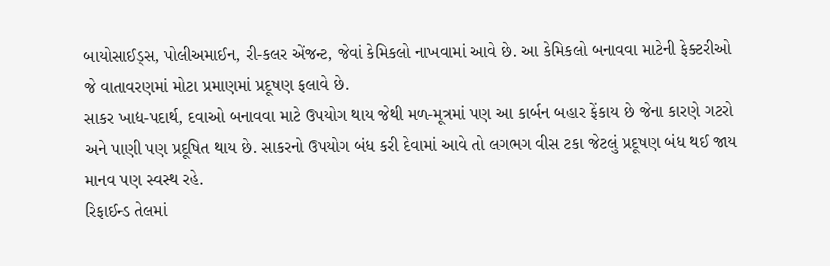બાયોસાઈડ્સ, પોલીઅમાઈન, રી-કલર એંજન્ટ, જેવાં કેમિકલો નાખવામાં આવે છે. આ કેમિકલો બનાવવા માટેની ફેક્ટરીઓ જે વાતાવરણમાં મોટા પ્રમાણમાં પ્રદૂષણ ફલાવે છે.
સાકર ખાદ્ય-પદાર્થ, દવાઓ બનાવવા માટે ઉપયોગ થાય જેથી મળ-મૂત્રમાં પણ આ કાર્બન બહાર ફેંકાય છે જેના કારણે ગટરો અને પાણી પણ પ્રદૂષિત થાય છે. સાકરનો ઉપયોગ બંધ કરી દેવામાં આવે તો લગભગ વીસ ટકા જેટલું પ્રદૂષણ બંધ થઈ જાય માનવ પણ સ્વસ્થ રહે.
રિફાઈન્ડ તેલમાં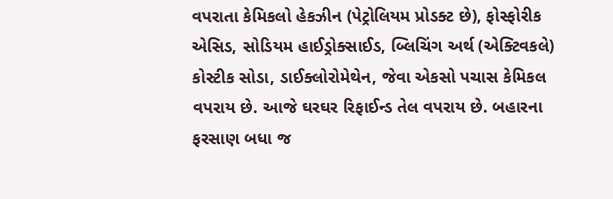વપરાતા કેમિકલો હેકઝીન (પેટ્રોલિયમ પ્રોડક્ટ છે), ફોસ્ફોરીક એસિડ, સોડિયમ હાઈડ્રોક્સાઈડ, બ્લિચિંગ અર્થ (એક્ટિવકલે) કોસ્ટીક સોડા, ડાઈક્લોરોમેથેન, જેવા એકસો પચાસ કેમિકલ વપરાય છે. આજે ઘરઘર રિફાઈન્ડ તેલ વપરાય છે. બહારના ફરસાણ બધા જ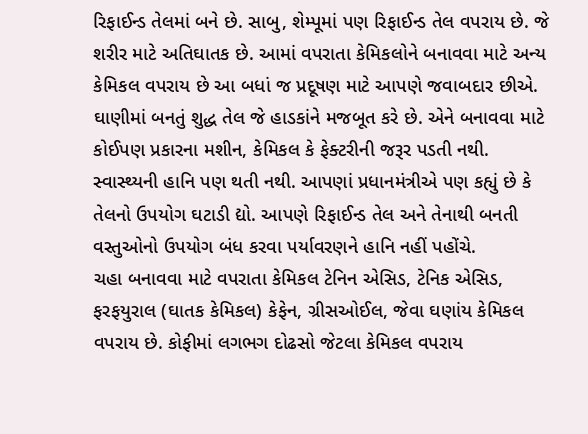રિફાઈન્ડ તેલમાં બને છે. સાબુ, શેમ્પૂમાં પણ રિફાઈન્ડ તેલ વપરાય છે. જે શરીર માટે અતિઘાતક છે. આમાં વપરાતા કેમિકલોને બનાવવા માટે અન્ય કેમિકલ વપરાય છે આ બધાં જ પ્રદૂષણ માટે આપણે જવાબદાર છીએ.
ઘાણીમાં બનતું શુદ્ધ તેલ જે હાડકાંને મજબૂત કરે છે. એને બનાવવા માટે કોઈપણ પ્રકારના મશીન, કેમિકલ કે ફેક્ટરીની જરૂર પડતી નથી. સ્વાસ્થ્યની હાનિ પણ થતી નથી. આપણાં પ્રધાનમંત્રીએ પણ કહ્યું છે કે તેલનો ઉપયોગ ઘટાડી દ્યો. આપણે રિફાઈન્ડ તેલ અને તેનાથી બનતી વસ્તુઓનો ઉપયોગ બંધ કરવા પર્યાવરણને હાનિ નહીં પહોંચે.
ચહા બનાવવા માટે વપરાતા કેમિકલ ટેનિન એસિડ, ટેનિક એસિડ, ફરફયુરાલ (ઘાતક કેમિકલ) કેફેન, ગ્રીસઓઈલ, જેવા ઘણાંય કેમિકલ વપરાય છે. કોફીમાં લગભગ દોઢસો જેટલા કેમિકલ વપરાય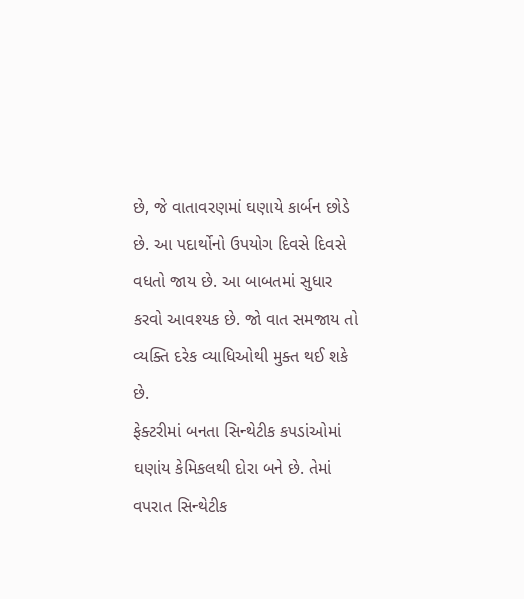છે, જે વાતાવરણમાં ઘણાયે કાર્બન છોડે છે. આ પદાર્થોનો ઉપયોગ દિવસે દિવસે વધતો જાય છે. આ બાબતમાં સુધાર કરવો આવશ્યક છે. જો વાત સમજાય તો વ્યક્તિ દરેક વ્યાધિઓથી મુક્ત થઈ શકે છે.
ફેક્ટરીમાં બનતા સિન્થેટીક કપડાંઓમાં ઘણાંય કેમિકલથી દોરા બને છે. તેમાં વપરાત સિન્થેટીક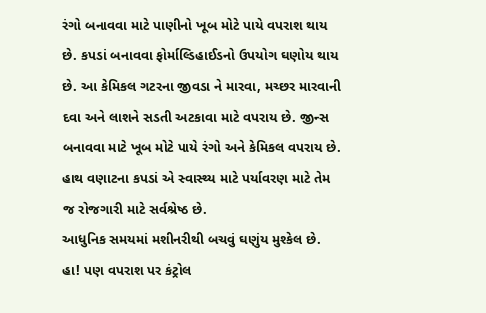રંગો બનાવવા માટે પાણીનો ખૂબ મોટે પાયે વપરાશ થાય છે. કપડાં બનાવવા ફોર્માલ્ડિહાઈડનો ઉપયોગ ઘણોય થાય છે. આ કેમિકલ ગટરના જીવડા ને મારવા, મચ્છર મારવાની દવા અને લાશને સડતી અટકાવા માટે વપરાય છે. જીન્સ બનાવવા માટે ખૂબ મોટે પાયે રંગો અને કેમિકલ વપરાય છે. હાથ વણાટના કપડાં એ સ્વાસ્થ્ય માટે પર્યાવરણ માટે તેમ જ રોજગારી માટે સર્વશ્રેષ્ઠ છે.
આધુનિક સમયમાં મશીનરીથી બચવું ઘણુંય મુશ્કેલ છે. હા! પણ વપરાશ પર કંટ્રોલ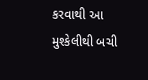કરવાથી આ મુશ્કેલીથી બચી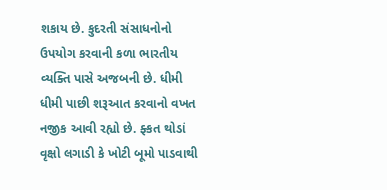શકાય છે. કુદરતી સંસાધનોનો ઉપયોગ કરવાની કળા ભારતીય વ્યક્તિ પાસે અજબની છે. ધીમી ધીમી પાછી શરૂઆત કરવાનો વખત નજીક આવી રહ્યો છે. ફ્કત થોડાં વૃક્ષો લગાડી કે ખોટી બૂમો પાડવાથી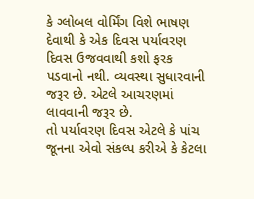કે ગ્લોબલ વોર્મિંગ વિશે ભાષણ દેવાથી કે એક દિવસ પર્યાવરણ દિવસ ઉજવવાથી કશો ફરક પડવાનો નથી. વ્યવસ્થા સુધારવાની જરૂર છે. એટલે આચરણમાં લાવવાની જરૂર છે.
તો પર્યાવરણ દિવસ એટલે કે પાંચ જૂનના એવો સંકલ્પ કરીએ કે કેટલા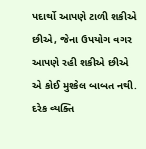પદાર્થો આપણે ટાળી શકીએ છીએ, જેના ઉપયોગ વગર આપણે રહી શકીએ છીએ એ કોઈ મુશ્કેલ બાબત નથી. દરેક વ્યક્તિ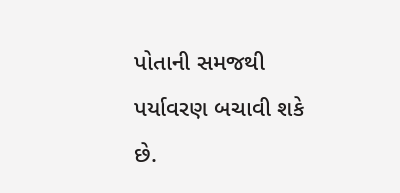પોતાની સમજથી પર્યાવરણ બચાવી શકે છે.